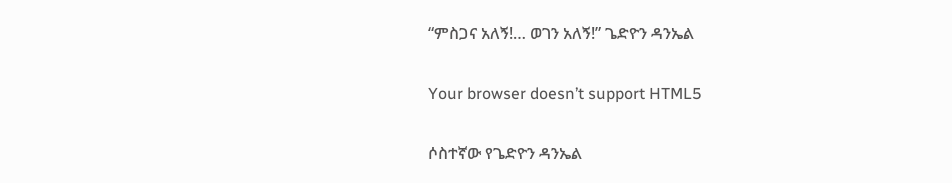“ምስጋና አለኝ!… ወገን አለኝ!” ጌድዮን ዳንኤል

Your browser doesn’t support HTML5

ሶስተኛው የጌድዮን ዳንኤል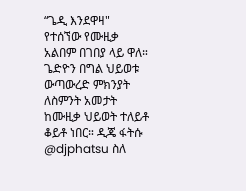“ጌዲ እንደዋዛ" የተሰኘው የሙዚቃ አልበም በገበያ ላይ ዋለ። ጌድዮን በግል ህይወቱ ውጣውረድ ምክንያት ለስምንት አመታት ከሙዚቃ ህይወት ተለይቶ ቆይቶ ነበር። ዲጄ ፋትሱ @djphatsu ስለ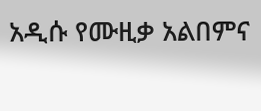አዲሱ የሙዚቃ አልበምና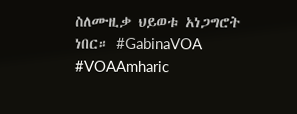ስለሙዚቃ ህይወቱ አነጋግሮት ነበር። #GabinaVOA #VOAAmharic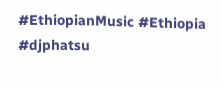#EthiopianMusic #Ethiopia #djphatsu